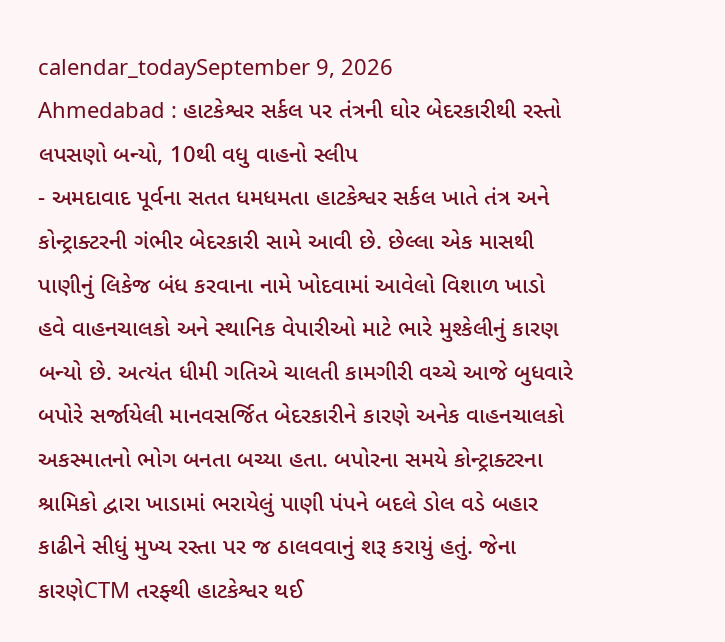calendar_todaySeptember 9, 2026
Ahmedabad : હાટકેશ્વર સર્કલ પર તંત્રની ઘોર બેદરકારીથી રસ્તો લપસણો બન્યો, 10થી વધુ વાહનો સ્લીપ
- અમદાવાદ પૂર્વના સતત ધમધમતા હાટકેશ્વર સર્કલ ખાતે તંત્ર અને કોન્ટ્રાક્ટરની ગંભીર બેદરકારી સામે આવી છે. છેલ્લા એક માસથી પાણીનું લિકેજ બંધ કરવાના નામે ખોદવામાં આવેલો વિશાળ ખાડો હવે વાહનચાલકો અને સ્થાનિક વેપારીઓ માટે ભારે મુશ્કેલીનું કારણ બન્યો છે. અત્યંત ધીમી ગતિએ ચાલતી કામગીરી વચ્ચે આજે બુધવારે બપોરે સર્જાયેલી માનવસર્જિત બેદરકારીને કારણે અનેક વાહનચાલકો અકસ્માતનો ભોગ બનતા બચ્યા હતા. બપોરના સમયે કોન્ટ્રાક્ટરના શ્રામિકો દ્વારા ખાડામાં ભરાયેલું પાણી પંપને બદલે ડોલ વડે બહાર કાઢીને સીધું મુખ્ય રસ્તા પર જ ઠાલવવાનું શરૂ કરાયું હતું. જેના કારણેCTM તરફ્થી હાટકેશ્વર થઈ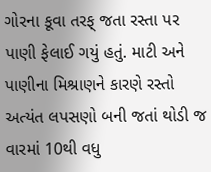ગોરના કૂવા તરફ્ જતા રસ્તા પર પાણી ફેલાઈ ગયું હતું. માટી અને પાણીના મિશ્રાણને કારણે રસ્તો અત્યંત લપસણો બની જતાં થોડી જ વારમાં 10થી વધુ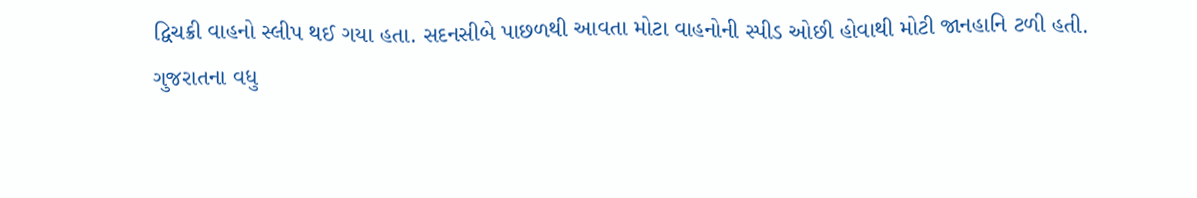દ્વિચક્રી વાહનો સ્લીપ થઈ ગયા હતા. સદનસીબે પાછળથી આવતા મોટા વાહનોની સ્પીડ ઓછી હોવાથી મોટી જાનહાનિ ટળી હતી.
ગુજરાતના વધુ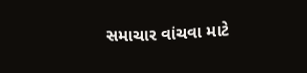સમાચાર વાંચવા માટે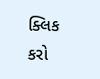ક્લિક કરો